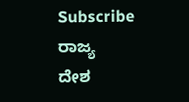Subscribe
ರಾಜ್ಯ
ದೇಶ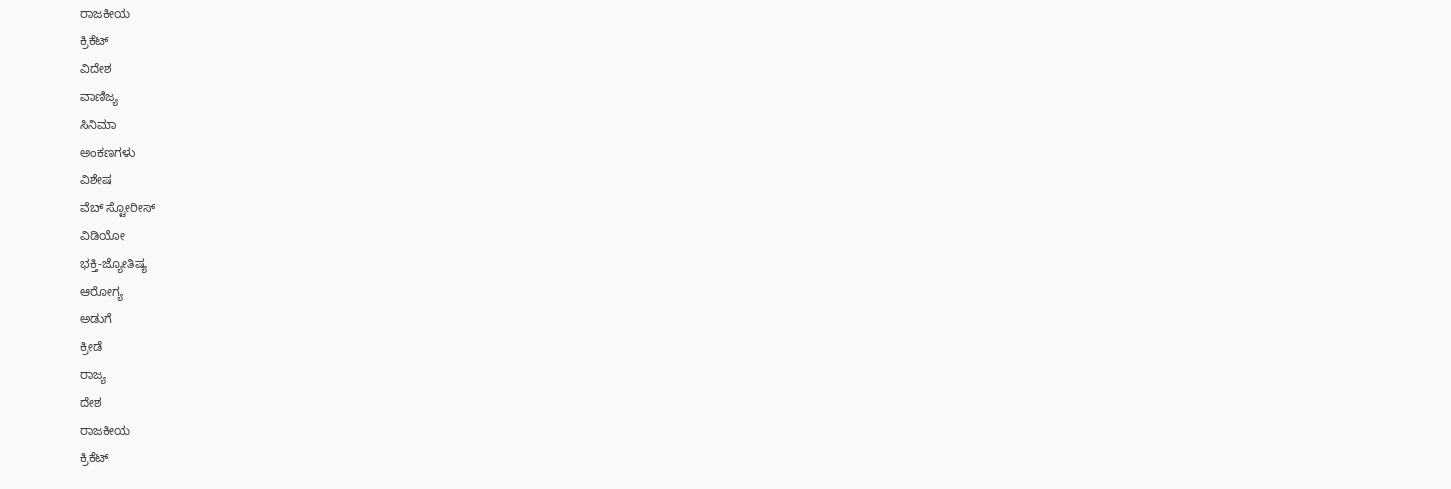ರಾಜಕೀಯ
ಕ್ರಿಕೆಟ್
ವಿದೇಶ
ವಾಣಿಜ್ಯ
ಸಿನಿಮಾ
ಅಂಕಣಗಳು
ವಿಶೇಷ
ವೆಬ್ ಸ್ಟೋರೀಸ್
ವಿಡಿಯೋ
ಭಕ್ತಿ-ಜ್ಯೋತಿಷ್ಯ
ಆರೋಗ್ಯ
ಅಡುಗೆ
ಕ್ರೀಡೆ
ರಾಜ್ಯ
ದೇಶ
ರಾಜಕೀಯ
ಕ್ರಿಕೆಟ್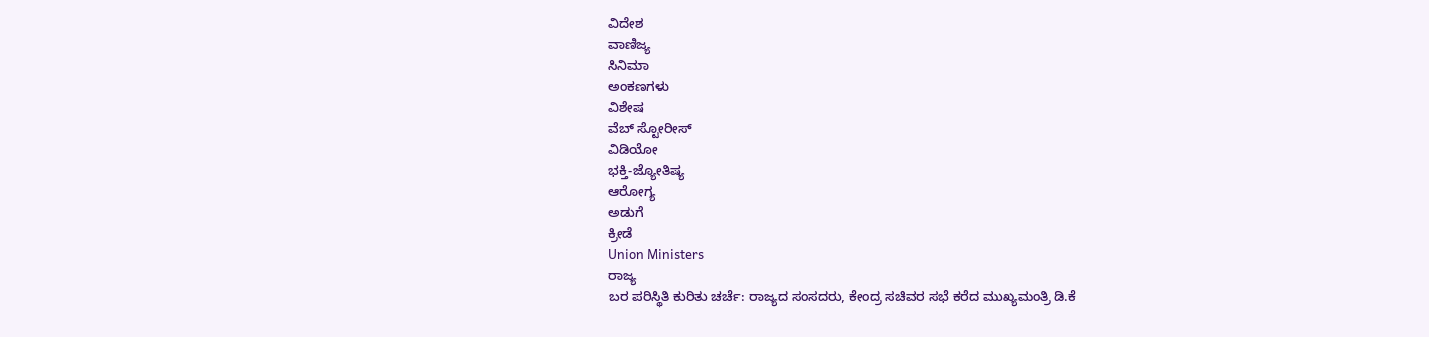ವಿದೇಶ
ವಾಣಿಜ್ಯ
ಸಿನಿಮಾ
ಅಂಕಣಗಳು
ವಿಶೇಷ
ವೆಬ್ ಸ್ಟೋರೀಸ್
ವಿಡಿಯೋ
ಭಕ್ತಿ-ಜ್ಯೋತಿಷ್ಯ
ಆರೋಗ್ಯ
ಅಡುಗೆ
ಕ್ರೀಡೆ
Union Ministers
ರಾಜ್ಯ
ಬರ ಪರಿಸ್ಥಿತಿ ಕುರಿತು ಚರ್ಚೆ: ರಾಜ್ಯದ ಸಂಸದರು, ಕೇಂದ್ರ ಸಚಿವರ ಸಭೆ ಕರೆದ ಮುಖ್ಯಮಂತ್ರಿ ಡಿ.ಕೆ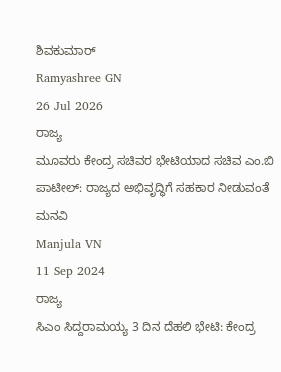ಶಿವಕುಮಾರ್
Ramyashree GN
26 Jul 2026
ರಾಜ್ಯ
ಮೂವರು ಕೇಂದ್ರ ಸಚಿವರ ಭೇಟಿಯಾದ ಸಚಿವ ಎಂ.ಬಿ ಪಾಟೀಲ್: ರಾಜ್ಯದ ಅಭಿವೃದ್ಧಿಗೆ ಸಹಕಾರ ನೀಡುವಂತೆ ಮನವಿ
Manjula VN
11 Sep 2024
ರಾಜ್ಯ
ಸಿಎಂ ಸಿದ್ದರಾಮಯ್ಯ 3 ದಿನ ದೆಹಲಿ ಭೇಟಿ: ಕೇಂದ್ರ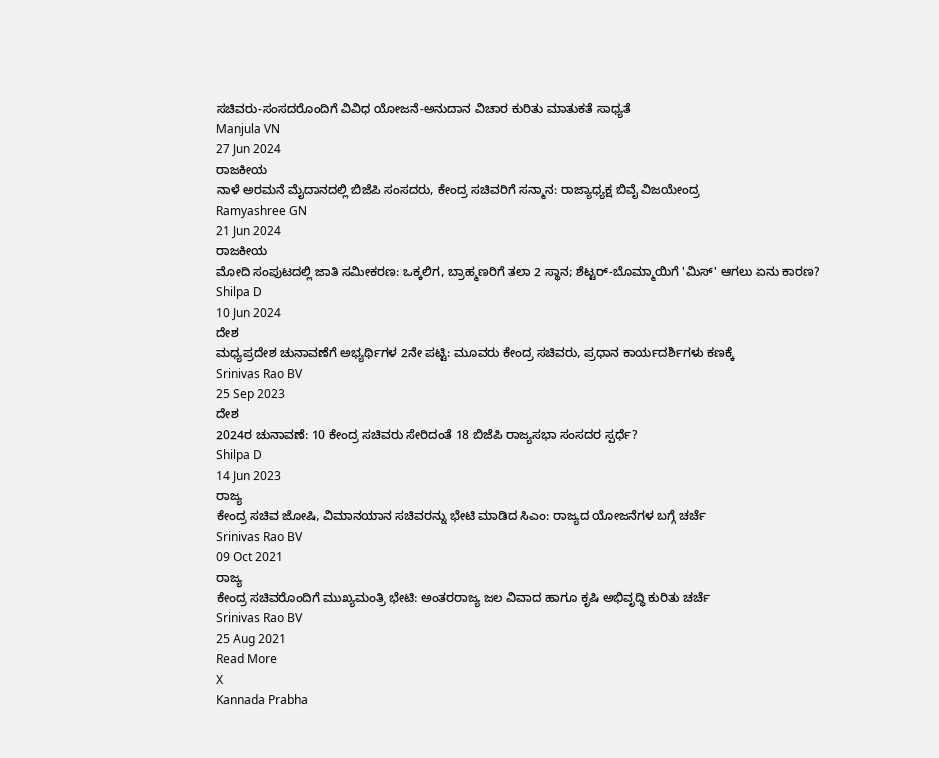ಸಚಿವರು-ಸಂಸದರೊಂದಿಗೆ ವಿವಿಧ ಯೋಜನೆ-ಅನುದಾನ ವಿಚಾರ ಕುರಿತು ಮಾತುಕತೆ ಸಾಧ್ಯತೆ
Manjula VN
27 Jun 2024
ರಾಜಕೀಯ
ನಾಳೆ ಅರಮನೆ ಮೈದಾನದಲ್ಲಿ ಬಿಜೆಪಿ ಸಂಸದರು, ಕೇಂದ್ರ ಸಚಿವರಿಗೆ ಸನ್ಮಾನ: ರಾಜ್ಯಾಧ್ಯಕ್ಷ ಬಿವೈ ವಿಜಯೇಂದ್ರ
Ramyashree GN
21 Jun 2024
ರಾಜಕೀಯ
ಮೋದಿ ಸಂಪುಟದಲ್ಲಿ ಜಾತಿ ಸಮೀಕರಣ: ಒಕ್ಕಲಿಗ, ಬ್ರಾಹ್ಮಣರಿಗೆ ತಲಾ 2 ಸ್ಥಾನ; ಶೆಟ್ಟರ್-ಬೊಮ್ಮಾಯಿಗೆ 'ಮಿಸ್' ಆಗಲು ಏನು ಕಾರಣ?
Shilpa D
10 Jun 2024
ದೇಶ
ಮಧ್ಯಪ್ರದೇಶ ಚುನಾವಣೆಗೆ ಅಭ್ಯರ್ಥಿಗಳ 2ನೇ ಪಟ್ಟಿ: ಮೂವರು ಕೇಂದ್ರ ಸಚಿವರು, ಪ್ರಧಾನ ಕಾರ್ಯದರ್ಶಿಗಳು ಕಣಕ್ಕೆ
Srinivas Rao BV
25 Sep 2023
ದೇಶ
2024ರ ಚುನಾವಣೆ: 10 ಕೇಂದ್ರ ಸಚಿವರು ಸೇರಿದಂತೆ 18 ಬಿಜೆಪಿ ರಾಜ್ಯಸಭಾ ಸಂಸದರ ಸ್ಪರ್ಧೆ?
Shilpa D
14 Jun 2023
ರಾಜ್ಯ
ಕೇಂದ್ರ ಸಚಿವ ಜೋಷಿ, ವಿಮಾನಯಾನ ಸಚಿವರನ್ನು ಭೇಟಿ ಮಾಡಿದ ಸಿಎಂ: ರಾಜ್ಯದ ಯೋಜನೆಗಳ ಬಗ್ಗೆ ಚರ್ಚೆ
Srinivas Rao BV
09 Oct 2021
ರಾಜ್ಯ
ಕೇಂದ್ರ ಸಚಿವರೊಂದಿಗೆ ಮುಖ್ಯಮಂತ್ರಿ ಭೇಟಿ: ಅಂತರರಾಜ್ಯ ಜಲ ವಿವಾದ ಹಾಗೂ ಕೃಷಿ ಅಭಿವೃದ್ಧಿ ಕುರಿತು ಚರ್ಚೆ
Srinivas Rao BV
25 Aug 2021
Read More
X
Kannada Prabha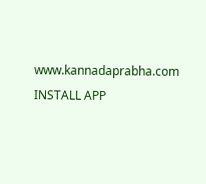www.kannadaprabha.com
INSTALL APP